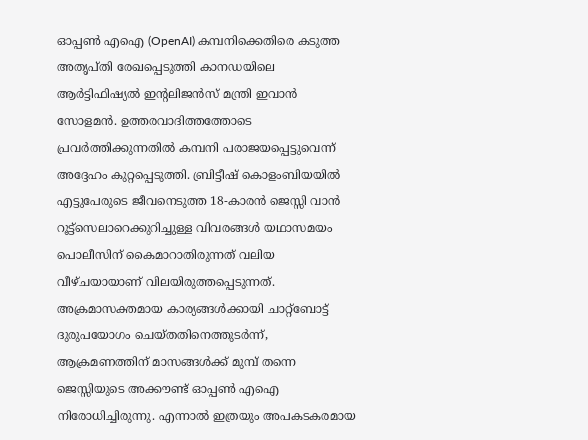ഓപ്പൺ എഐ (OpenAI) കമ്പനിക്കെതിരെ കടുത്ത അതൃപ്തി രേഖപ്പെടുത്തി കാനഡയിലെ ആർട്ടിഫിഷ്യൽ ഇന്റലിജൻസ് മന്ത്രി ഇവാൻ സോളമൻ. ഉത്തരവാദിത്തത്തോടെ പ്രവർത്തിക്കുന്നതിൽ കമ്പനി പരാജയപ്പെട്ടുവെന്ന് അദ്ദേഹം കുറ്റപ്പെടുത്തി. ബ്രിട്ടീഷ് കൊളംബിയയിൽ എട്ടുപേരുടെ ജീവനെടുത്ത 18-കാരൻ ജെസ്സി വാൻ റൂട്ട്സെലാറെക്കുറിച്ചുള്ള വിവരങ്ങൾ യഥാസമയം പൊലീസിന് കൈമാറാതിരുന്നത് വലിയ വീഴ്ചയായാണ് വിലയിരുത്തപ്പെടുന്നത്.
അക്രമാസക്തമായ കാര്യങ്ങൾക്കായി ചാറ്റ്ബോട്ട് ദുരുപയോഗം ചെയ്തതിനെത്തുടർന്ന്, ആക്രമണത്തിന് മാസങ്ങൾക്ക് മുമ്പ് തന്നെ ജെസ്സിയുടെ അക്കൗണ്ട് ഓപ്പൺ എഐ നിരോധിച്ചിരുന്നു. എന്നാൽ ഇത്രയും അപകടകരമായ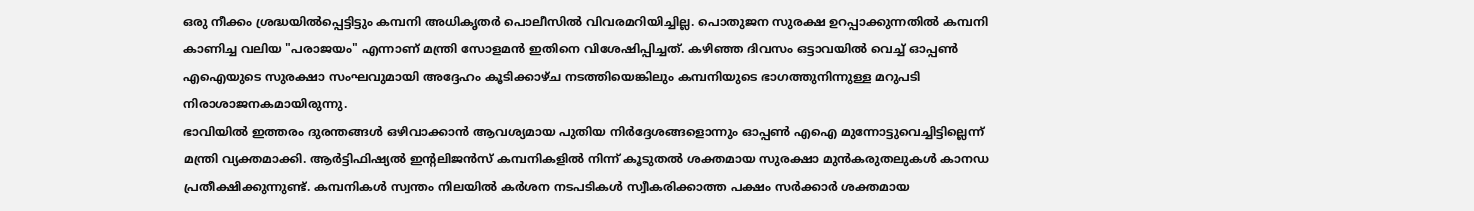ഒരു നീക്കം ശ്രദ്ധയിൽപ്പെട്ടിട്ടും കമ്പനി അധികൃതർ പൊലീസിൽ വിവരമറിയിച്ചില്ല. പൊതുജന സുരക്ഷ ഉറപ്പാക്കുന്നതിൽ കമ്പനി കാണിച്ച വലിയ "പരാജയം" എന്നാണ് മന്ത്രി സോളമൻ ഇതിനെ വിശേഷിപ്പിച്ചത്. കഴിഞ്ഞ ദിവസം ഒട്ടാവയിൽ വെച്ച് ഓപ്പൺ എഐയുടെ സുരക്ഷാ സംഘവുമായി അദ്ദേഹം കൂടിക്കാഴ്ച നടത്തിയെങ്കിലും കമ്പനിയുടെ ഭാഗത്തുനിന്നുള്ള മറുപടി നിരാശാജനകമായിരുന്നു.
ഭാവിയിൽ ഇത്തരം ദുരന്തങ്ങൾ ഒഴിവാക്കാൻ ആവശ്യമായ പുതിയ നിർദ്ദേശങ്ങളൊന്നും ഓപ്പൺ എഐ മുന്നോട്ടുവെച്ചിട്ടില്ലെന്ന് മന്ത്രി വ്യക്തമാക്കി. ആർട്ടിഫിഷ്യൽ ഇന്റലിജൻസ് കമ്പനികളിൽ നിന്ന് കൂടുതൽ ശക്തമായ സുരക്ഷാ മുൻകരുതലുകൾ കാനഡ പ്രതീക്ഷിക്കുന്നുണ്ട്. കമ്പനികൾ സ്വന്തം നിലയിൽ കർശന നടപടികൾ സ്വീകരിക്കാത്ത പക്ഷം സർക്കാർ ശക്തമായ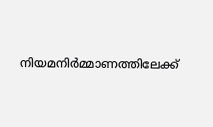നിയമനിർമ്മാണത്തിലേക്ക്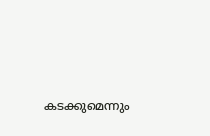കടക്കുമെന്നും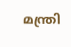മന്ത്രി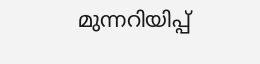മുന്നറിയിപ്പ്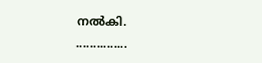നൽകി.
...............